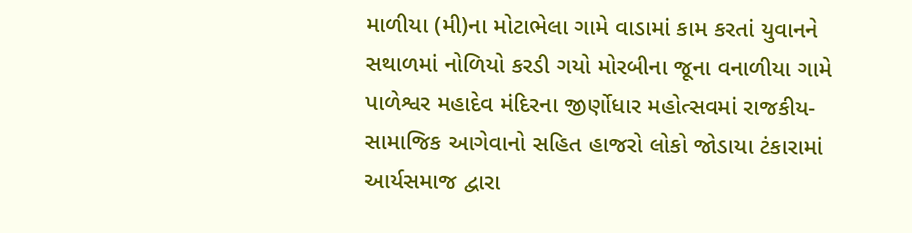માળીયા (મી)ના મોટાભેલા ગામે વાડામાં કામ કરતાં યુવાનને સથાળમાં નોળિયો કરડી ગયો મોરબીના જૂના વનાળીયા ગામે પાળેશ્વર મહાદેવ મંદિરના જીર્ણોધાર મહોત્સવમાં રાજકીય-સામાજિક આગેવાનો સહિત હાજરો લોકો જોડાયા ટંકારામાં આર્યસમાજ દ્વારા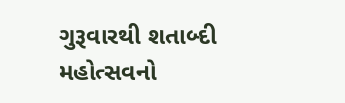ગુરૂવારથી શતાબ્દી મહોત્સવનો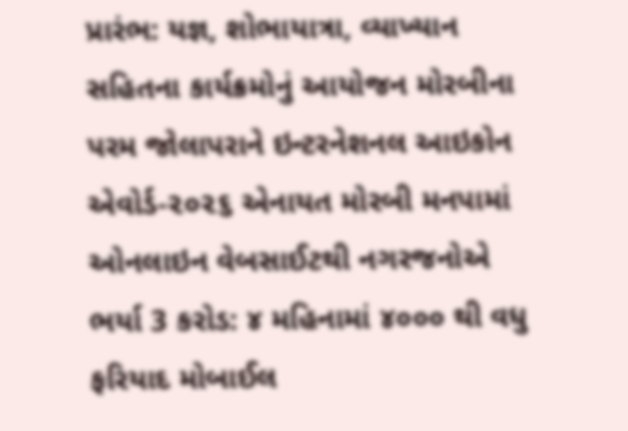પ્રારંભ: યજ્ઞ, શોભાયાત્રા, વ્યાખ્યાન સહિતના કાર્યક્રમોનું આયોજન મોરબીના પરમ જોલાપરાને ઇન્ટરનેશનલ આઇકોન એવોર્ડ-૨૦૨૬ એનાયત મોરબી મનપામાં ઓનલાઇન વેબસાઈટથી નગરજનોએ ભર્યા 3 કરોડ: ૪ મહિનામાં ૪૦૦૦ થી વધુ ફરિયાદ મોબાઈલ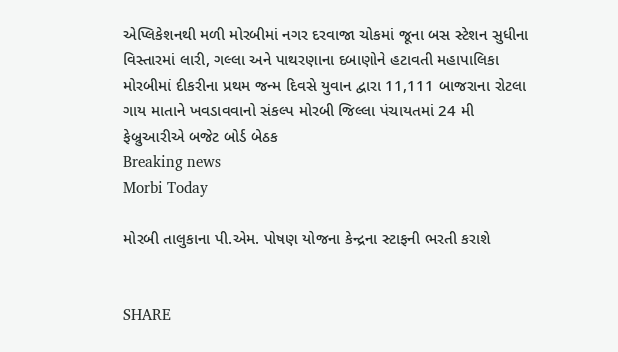એપ્લિકેશનથી મળી મોરબીમાં નગર દરવાજા ચોકમાં જૂના બસ સ્ટેશન સુધીના વિસ્તારમાં લારી, ગલ્લા અને પાથરણાના દબાણોને હટાવતી મહાપાલિકા મોરબીમાં દીકરીના પ્રથમ જન્મ દિવસે યુવાન દ્વારા 11,111 બાજરાના રોટલા ગાય માતાને ખવડાવવાનો સંકલ્પ મોરબી જિલ્લા પંચાયતમાં 24 મી ફેબ્રુઆરીએ બજેટ બોર્ડ બેઠક
Breaking news
Morbi Today

મોરબી તાલુકાના પી.એમ. પોષણ યોજના કેન્દ્રના સ્ટાફની ભરતી કરાશે


SHARE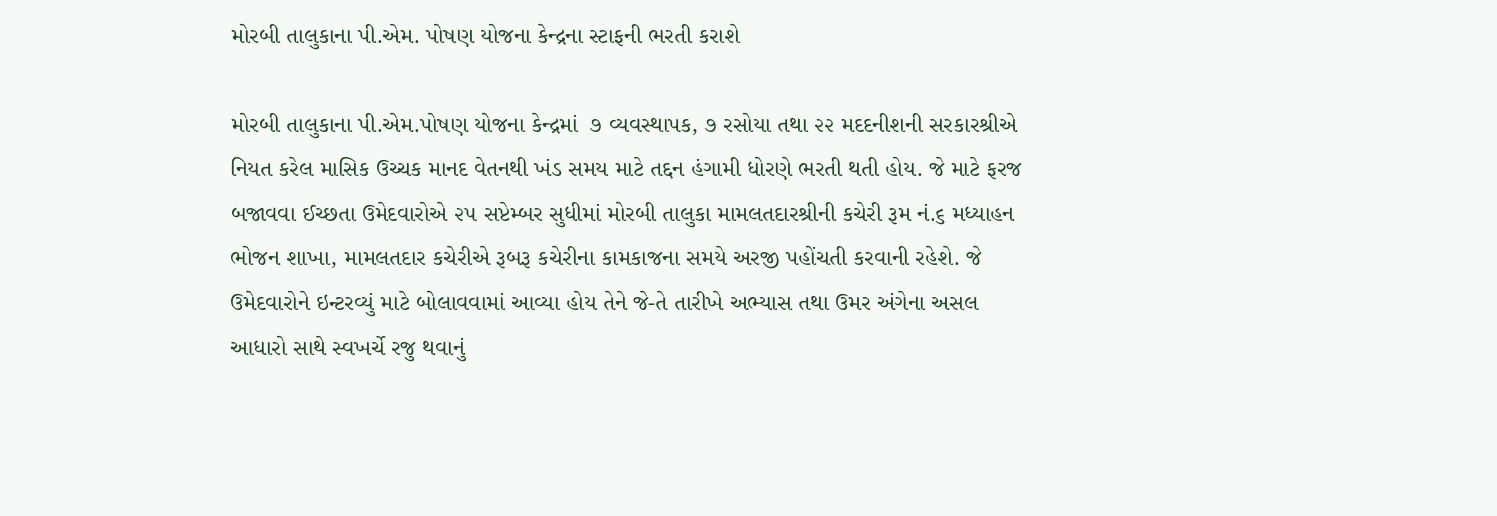મોરબી તાલુકાના પી.એમ. પોષણ યોજના કેન્દ્રના સ્ટાફની ભરતી કરાશે

મોરબી તાલુકાના પી.એમ.પોષણ યોજના કેન્દ્રમાં  ૭ વ્યવસ્થાપક, ૭ રસોયા તથા ૨૨ મદદનીશની સરકારશ્રીએ નિયત કરેલ માસિક ઉચ્ચક માનદ વેતનથી ખંડ સમય માટે તદ્દન હંગામી ધોરણે ભરતી થતી હોય. જે માટે ફરજ બજાવવા ઈચ્છતા ઉમેદવારોએ ૨૫ સપ્ટેમ્બર સુધીમાં મોરબી તાલુકા મામલતદારશ્રીની કચેરી રૂમ નં.૬ મધ્યાહન ભોજન શાખા, મામલતદાર કચેરીએ રૂબરૂ કચેરીના કામકાજના સમયે અરજી પહોંચતી કરવાની રહેશે. જે ઉમેદવારોને ઇન્ટરવ્યું માટે બોલાવવામાં આવ્યા હોય તેને જે-તે તારીખે અભ્યાસ તથા ઉમર અંગેના અસલ આધારો સાથે સ્વખર્ચે રજુ થવાનું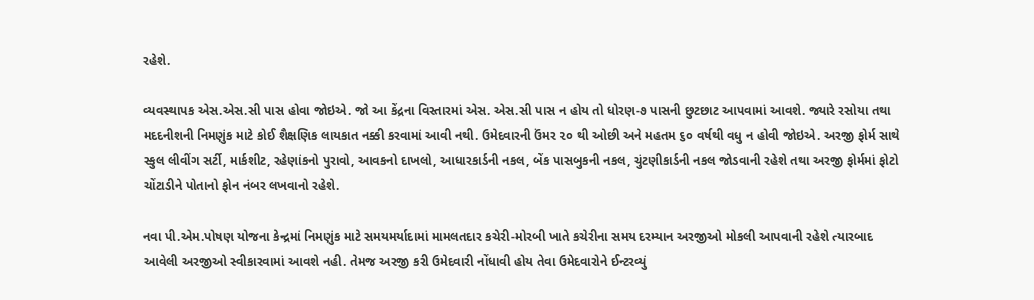રહેશે.

વ્યવસ્થાપક એસ.એસ.સી પાસ હોવા જોઇએ. જો આ કેંદ્રના વિસ્તારમાં એસ. એસ.સી પાસ ન હોય તો ધોરણ-૭ પાસની છુટછાટ આપવામાં આવશે. જ્યારે રસોયા તથા મદદનીશની નિમણુંક માટે કોઈ શૈક્ષણિક લાયકાત નક્કી કરવામાં આવી નથી. ઉમેદવારની ઉંમર ૨૦ થી ઓછી અને મહતમ ૬૦ વર્ષથી વધુ ન હોવી જોઇએ. અરજી ફોર્મ સાથે સ્કુલ લીવીંગ સર્ટી, માર્કશીટ, રહેણાંકનો પુરાવો, આવકનો દાખલો, આધારકાર્ડની નકલ, બેંક પાસબુકની નકલ, ચુંટણીકાર્ડની નકલ જોડવાની રહેશે તથા અરજી ફોર્મમાં ફોટો ચોંટાડીને પોતાનો ફોન નંબર લખવાનો રહેશે.

નવા પી.એમ.પોષણ યોજના કેન્દ્રમાં નિમણુંક માટે સમયમર્યાદામાં મામલતદાર કચેરી-મોરબી ખાતે કચેરીના સમય દરમ્યાન અરજીઓ મોકલી આપવાની રહેશે ત્યારબાદ આવેલી અરજીઓ સ્વીકારવામાં આવશે નહી. તેમજ અરજી કરી ઉમેદવારી નોંધાવી હોય તેવા ઉમેદવારોને ઈન્ટરવ્યું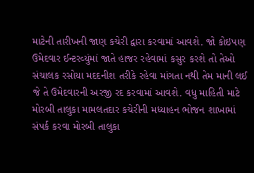માટેની તારીખની જાણ કચેરી દ્વારા કરવામાં આવશે. જો કોઇપણ ઉમેદવાર ઈન્ટરવ્યુંમાં જાતે હાજર રહેવામાં કસુર કરશે તો તેઓ સંચાલક રસોયા મદદનીશ તરીકે રહેવા માંગતા નથી તેમ માની લઈ જે તે ઉમેદવારની અરજી રદ કરવામાં આવશે. વધુ માહિતી માટે મોરબી તાલુકા મામલતદાર કચેરીની મધ્યાહન ભોજન શાખામાં સંપર્ક કરવા મોરબી તાલુકા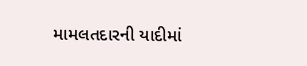મામલતદારની યાદીમાં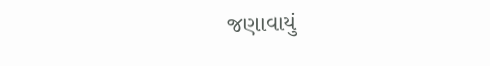જણાવાયું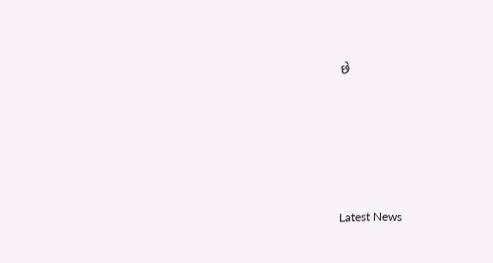છે






Latest News